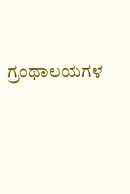ಗ್ರಂಥಾಲಯಗಳ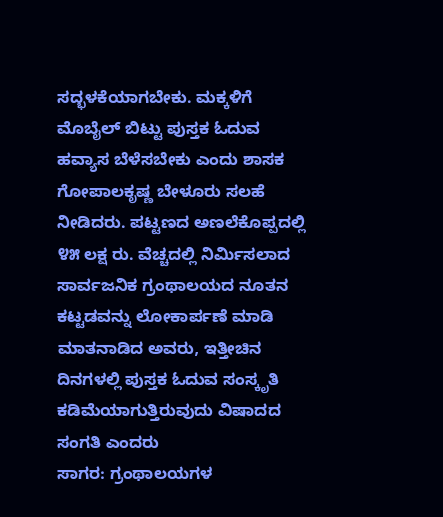ಸದ್ಭಳಕೆಯಾಗಬೇಕು. ಮಕ್ಕಳಿಗೆ ಮೊಬೈಲ್ ಬಿಟ್ಟು ಪುಸ್ತಕ ಓದುವ ಹವ್ಯಾಸ ಬೆಳೆಸಬೇಕು ಎಂದು ಶಾಸಕ ಗೋಪಾಲಕೃಷ್ಣ ಬೇಳೂರು ಸಲಹೆ ನೀಡಿದರು. ಪಟ್ಟಣದ ಅಣಲೆಕೊಪ್ಪದಲ್ಲಿ ೪೫ ಲಕ್ಷ ರು. ವೆಚ್ಚದಲ್ಲಿ ನಿರ್ಮಿಸಲಾದ ಸಾರ್ವಜನಿಕ ಗ್ರಂಥಾಲಯದ ನೂತನ ಕಟ್ಟಡವನ್ನು ಲೋಕಾರ್ಪಣೆ ಮಾಡಿ ಮಾತನಾಡಿದ ಅವರು, ಇತ್ತೀಚಿನ ದಿನಗಳಲ್ಲಿ ಪುಸ್ತಕ ಓದುವ ಸಂಸ್ಕೃತಿ ಕಡಿಮೆಯಾಗುತ್ತಿರುವುದು ವಿಷಾದದ ಸಂಗತಿ ಎಂದರು
ಸಾಗರ: ಗ್ರಂಥಾಲಯಗಳ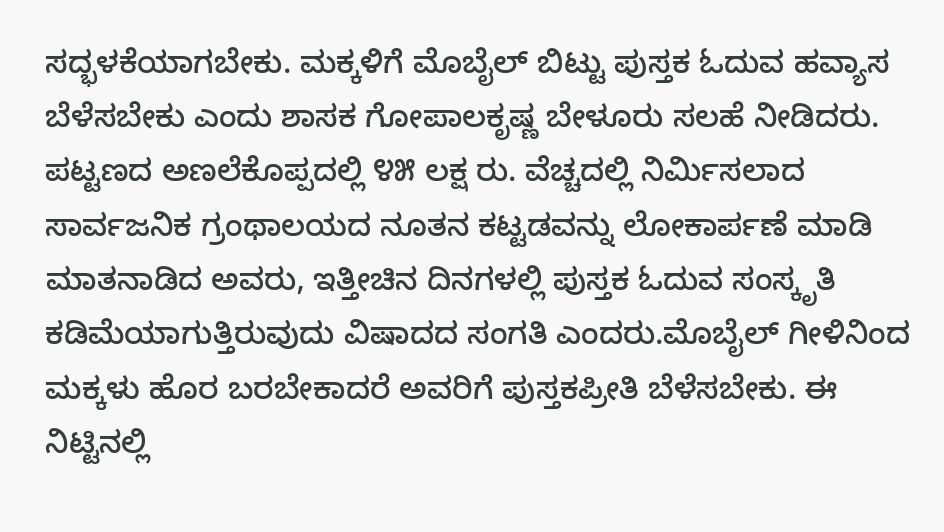ಸದ್ಭಳಕೆಯಾಗಬೇಕು. ಮಕ್ಕಳಿಗೆ ಮೊಬೈಲ್ ಬಿಟ್ಟು ಪುಸ್ತಕ ಓದುವ ಹವ್ಯಾಸ ಬೆಳೆಸಬೇಕು ಎಂದು ಶಾಸಕ ಗೋಪಾಲಕೃಷ್ಣ ಬೇಳೂರು ಸಲಹೆ ನೀಡಿದರು.
ಪಟ್ಟಣದ ಅಣಲೆಕೊಪ್ಪದಲ್ಲಿ ೪೫ ಲಕ್ಷ ರು. ವೆಚ್ಚದಲ್ಲಿ ನಿರ್ಮಿಸಲಾದ ಸಾರ್ವಜನಿಕ ಗ್ರಂಥಾಲಯದ ನೂತನ ಕಟ್ಟಡವನ್ನು ಲೋಕಾರ್ಪಣೆ ಮಾಡಿ ಮಾತನಾಡಿದ ಅವರು, ಇತ್ತೀಚಿನ ದಿನಗಳಲ್ಲಿ ಪುಸ್ತಕ ಓದುವ ಸಂಸ್ಕೃತಿ ಕಡಿಮೆಯಾಗುತ್ತಿರುವುದು ವಿಷಾದದ ಸಂಗತಿ ಎಂದರು.ಮೊಬೈಲ್ ಗೀಳಿನಿಂದ ಮಕ್ಕಳು ಹೊರ ಬರಬೇಕಾದರೆ ಅವರಿಗೆ ಪುಸ್ತಕಪ್ರೀತಿ ಬೆಳೆಸಬೇಕು. ಈ ನಿಟ್ಟಿನಲ್ಲಿ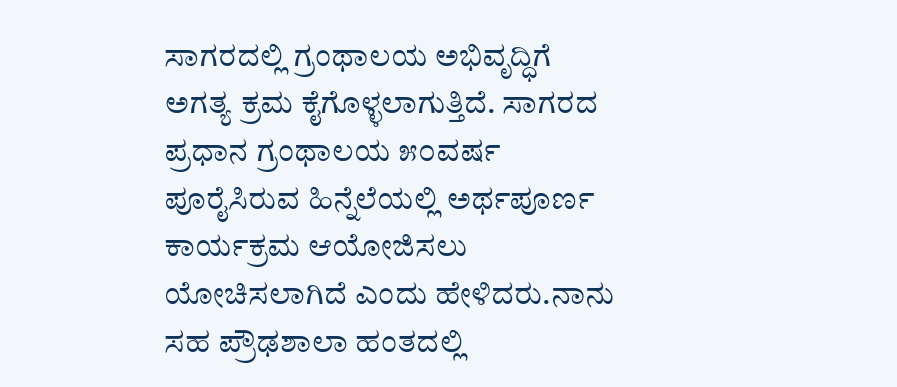ಸಾಗರದಲ್ಲಿ ಗ್ರಂಥಾಲಯ ಅಭಿವೃದ್ಧಿಗೆ ಅಗತ್ಯ ಕ್ರಮ ಕೈಗೊಳ್ಳಲಾಗುತ್ತಿದೆ. ಸಾಗರದ ಪ್ರಧಾನ ಗ್ರಂಥಾಲಯ ೫೦ವರ್ಷ ಪೂರೈಸಿರುವ ಹಿನ್ನೆಲೆಯಲ್ಲಿ ಅರ್ಥಪೂರ್ಣ ಕಾರ್ಯಕ್ರಮ ಆಯೋಜಿಸಲು ಯೋಚಿಸಲಾಗಿದೆ ಎಂದು ಹೇಳಿದರು.ನಾನು ಸಹ ಪ್ರೌಢಶಾಲಾ ಹಂತದಲ್ಲಿ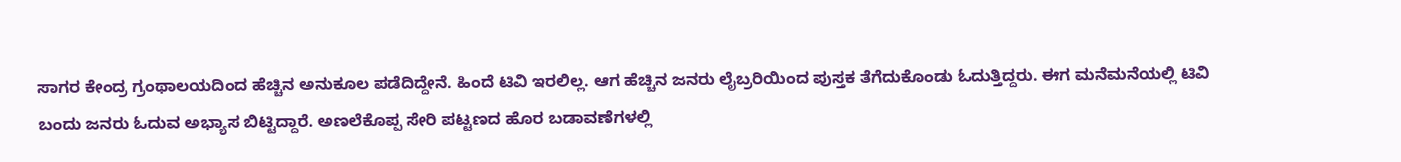ಸಾಗರ ಕೇಂದ್ರ ಗ್ರಂಥಾಲಯದಿಂದ ಹೆಚ್ಚಿನ ಅನುಕೂಲ ಪಡೆದಿದ್ದೇನೆ. ಹಿಂದೆ ಟಿವಿ ಇರಲಿಲ್ಲ. ಆಗ ಹೆಚ್ಚಿನ ಜನರು ಲೈಬ್ರರಿಯಿಂದ ಪುಸ್ತಕ ತೆಗೆದುಕೊಂಡು ಓದುತ್ತಿದ್ದರು. ಈಗ ಮನೆಮನೆಯಲ್ಲಿ ಟಿವಿ ಬಂದು ಜನರು ಓದುವ ಅಭ್ಯಾಸ ಬಿಟ್ಟಿದ್ದಾರೆ. ಅಣಲೆಕೊಪ್ಪ ಸೇರಿ ಪಟ್ಟಣದ ಹೊರ ಬಡಾವಣೆಗಳಲ್ಲಿ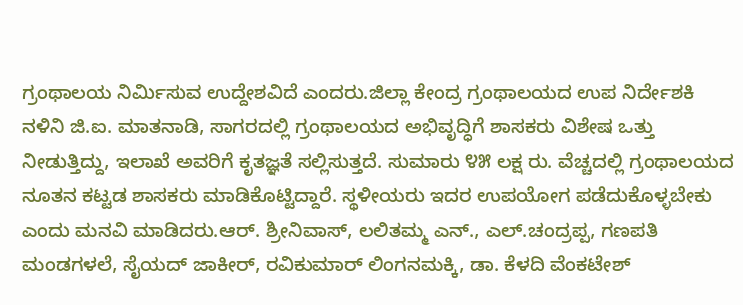ಗ್ರಂಥಾಲಯ ನಿರ್ಮಿಸುವ ಉದ್ದೇಶವಿದೆ ಎಂದರು.ಜಿಲ್ಲಾ ಕೇಂದ್ರ ಗ್ರಂಥಾಲಯದ ಉಪ ನಿರ್ದೇಶಕಿ ನಳಿನಿ ಜಿ.ಐ. ಮಾತನಾಡಿ, ಸಾಗರದಲ್ಲಿ ಗ್ರಂಥಾಲಯದ ಅಭಿವೃದ್ಧಿಗೆ ಶಾಸಕರು ವಿಶೇಷ ಒತ್ತು ನೀಡುತ್ತಿದ್ದು, ಇಲಾಖೆ ಅವರಿಗೆ ಕೃತಜ್ಞತೆ ಸಲ್ಲಿಸುತ್ತದೆ. ಸುಮಾರು ೪೫ ಲಕ್ಷ ರು. ವೆಚ್ಚದಲ್ಲಿ ಗ್ರಂಥಾಲಯದ ನೂತನ ಕಟ್ಟಡ ಶಾಸಕರು ಮಾಡಿಕೊಟ್ಟಿದ್ದಾರೆ. ಸ್ಥಳೀಯರು ಇದರ ಉಪಯೋಗ ಪಡೆದುಕೊಳ್ಳಬೇಕು ಎಂದು ಮನವಿ ಮಾಡಿದರು.ಆರ್. ಶ್ರೀನಿವಾಸ್, ಲಲಿತಮ್ಮ ಎನ್., ಎಲ್.ಚಂದ್ರಪ್ಪ, ಗಣಪತಿ ಮಂಡಗಳಲೆ, ಸೈಯದ್ ಜಾಕೀರ್, ರವಿಕುಮಾರ್ ಲಿಂಗನಮಕ್ಕಿ, ಡಾ. ಕೆಳದಿ ವೆಂಕಟೇಶ್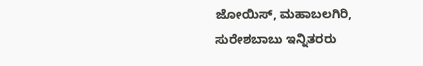ಜೋಯಿಸ್, ಮಹಾಬಲಗಿರಿ, ಸುರೇಶಬಾಬು ಇನ್ನಿತರರು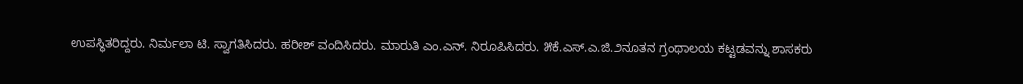ಉಪಸ್ಥಿತರಿದ್ದರು. ನಿರ್ಮಲಾ ಟಿ. ಸ್ವಾಗತಿಸಿದರು. ಹರೀಶ್ ವಂದಿಸಿದರು. ಮಾರುತಿ ಎಂ.ಎನ್. ನಿರೂಪಿಸಿದರು. ೫ಕೆ.ಎಸ್.ಎ.ಜಿ.೨ನೂತನ ಗ್ರಂಥಾಲಯ ಕಟ್ಟಡವನ್ನು ಶಾಸಕರು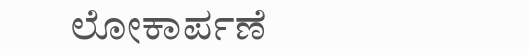ಲೋಕಾರ್ಪಣೆ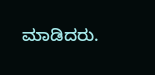ಮಾಡಿದರು.